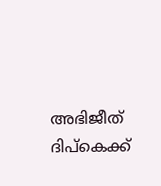അഭിജീത് ദിപ്‌കെക്ക്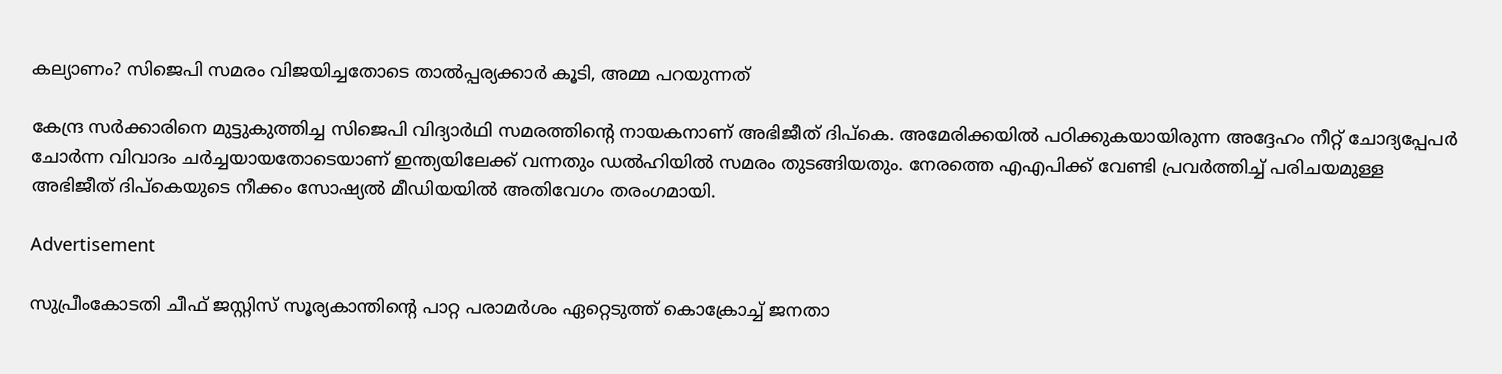കല്യാണം? സിജെപി സമരം വിജയിച്ചതോടെ താല്‍പ്പര്യക്കാര്‍ കൂടി, അമ്മ പറയുന്നത്

കേന്ദ്ര സര്‍ക്കാരിനെ മുട്ടുകുത്തിച്ച സിജെപി വിദ്യാര്‍ഥി സമരത്തിന്റെ നായകനാണ് അഭിജീത് ദിപ്‌കെ. അമേരിക്കയില്‍ പഠിക്കുകയായിരുന്ന അദ്ദേഹം നീറ്റ് ചോദ്യപ്പേപര്‍ ചോര്‍ന്ന വിവാദം ചര്‍ച്ചയായതോടെയാണ് ഇന്ത്യയിലേക്ക് വന്നതും ഡല്‍ഹിയില്‍ സമരം തുടങ്ങിയതും. നേരത്തെ എഎപിക്ക് വേണ്ടി പ്രവര്‍ത്തിച്ച് പരിചയമുള്ള അഭിജീത് ദിപ്‌കെയുടെ നീക്കം സോഷ്യല്‍ മീഡിയയില്‍ അതിവേഗം തരംഗമായി.

Advertisement

സുപ്രീംകോടതി ചീഫ് ജസ്റ്റിസ് സൂര്യകാന്തിന്റെ പാറ്റ പരാമര്‍ശം ഏറ്റെടുത്ത് കൊക്രോച്ച് ജനതാ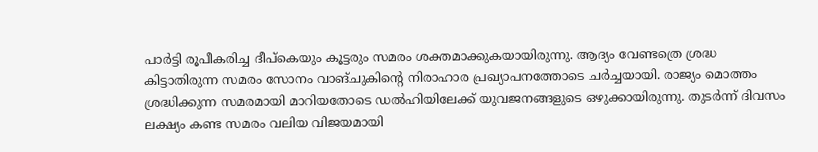പാര്‍ട്ടി രൂപീകരിച്ച ദീപ്‌കെയും കൂട്ടരും സമരം ശക്തമാക്കുകയായിരുന്നു. ആദ്യം വേണ്ടത്രെ ശ്രദ്ധ കിട്ടാതിരുന്ന സമരം സോനം വാങ്ചുകിന്റെ നിരാഹാര പ്രഖ്യാപനത്തോടെ ചര്‍ച്ചയായി. രാജ്യം മൊത്തം ശ്രദ്ധിക്കുന്ന സമരമായി മാറിയതോടെ ഡല്‍ഹിയിലേക്ക് യുവജനങ്ങളുടെ ഒഴുക്കായിരുന്നു. തുടര്‍ന്ന് ദിവസം ലക്ഷ്യം കണ്ട സമരം വലിയ വിജയമായി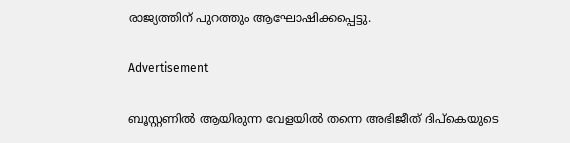രാജ്യത്തിന് പുറത്തും ആഘോഷിക്കപ്പെട്ടു.

Advertisement

ബൂസ്റ്റണില്‍ ആയിരുന്ന വേളയില്‍ തന്നെ അഭിജീത് ദിപ്‌കെയുടെ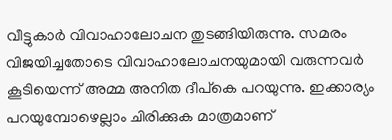വീട്ടുകാര്‍ വിവാഹാലോചന തുടങ്ങിയിരുന്നു. സമരം വിജയിച്ചതോടെ വിവാഹാലോചനയുമായി വരുന്നവര്‍ കൂടിയെന്ന് അമ്മ അനിത ദീപ്‌കെ പറയുന്നു. ഇക്കാര്യം പറയുമ്പോഴെല്ലാം ചിരിക്കുക മാത്രമാണ്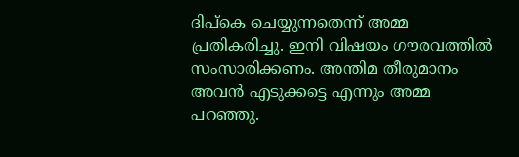ദിപ്‌കെ ചെയ്യുന്നതെന്ന് അമ്മ പ്രതികരിച്ചു. ഇനി വിഷയം ഗൗരവത്തില്‍ സംസാരിക്കണം. അന്തിമ തീരുമാനം അവന്‍ എടുക്കട്ടെ എന്നും അമ്മ പറഞ്ഞു.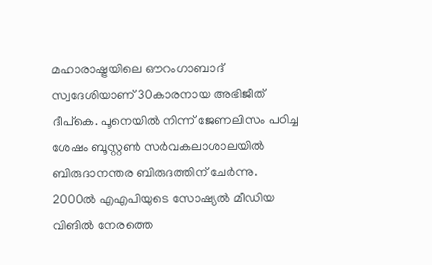മഹാരാഷ്ട്രയിലെ ഔറംഗാബാദ് സ്വദേശിയാണ് 30കാരനായ അഭിജീത് ദീപ്‌കെ. പൂനെയില്‍ നിന്ന് ജേണലിസം പഠിച്ച ശേഷം ബൂസ്റ്റണ്‍ സര്‍വകലാശാലയില്‍ ബിരുദാനന്തര ബിരുദത്തിന് ചേര്‍ന്നു. 2000ല്‍ എഎപിയുടെ സോഷ്യല്‍ മീഡിയ വിങില്‍ നേരത്തെ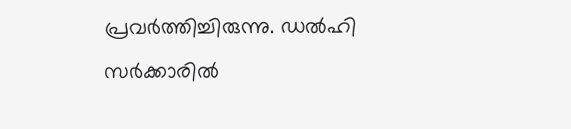പ്രവര്‍ത്തിച്ചിരുന്നു. ഡല്‍ഹി സര്‍ക്കാരില്‍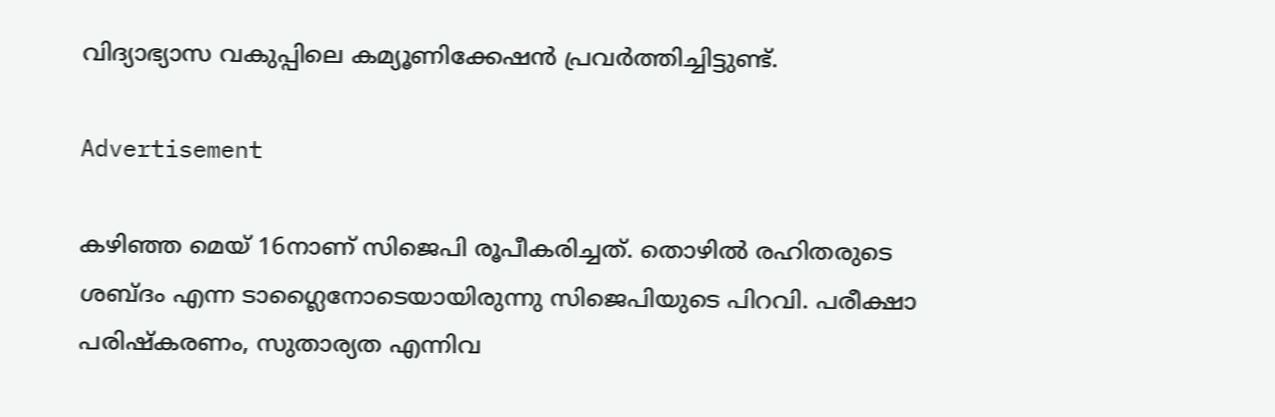വിദ്യാഭ്യാസ വകുപ്പിലെ കമ്യൂണിക്കേഷന്‍ പ്രവര്‍ത്തിച്ചിട്ടുണ്ട്.

Advertisement

കഴിഞ്ഞ മെയ് 16നാണ് സിജെപി രൂപീകരിച്ചത്. തൊഴില്‍ രഹിതരുടെ ശബ്ദം എന്ന ടാഗ്ലൈനോടെയായിരുന്നു സിജെപിയുടെ പിറവി. പരീക്ഷാ പരിഷ്‌കരണം, സുതാര്യത എന്നിവ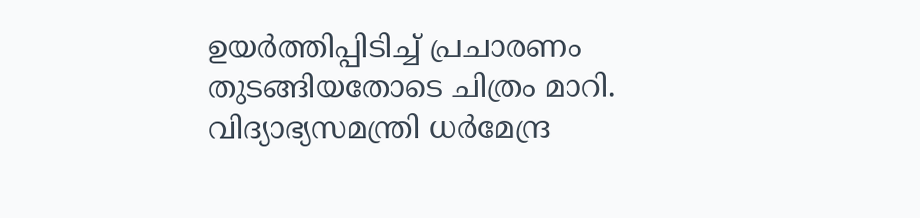ഉയര്‍ത്തിപ്പിടിച്ച് പ്രചാരണം തുടങ്ങിയതോടെ ചിത്രം മാറി. വിദ്യാഭ്യസമന്ത്രി ധര്‍മേന്ദ്ര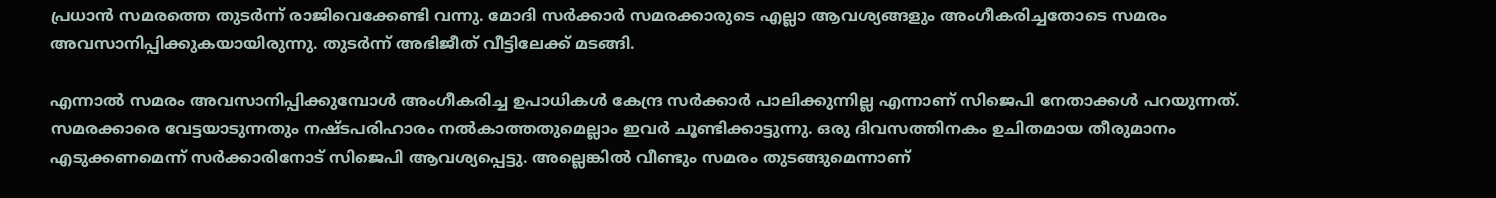പ്രധാന്‍ സമരത്തെ തുടര്‍ന്ന് രാജിവെക്കേണ്ടി വന്നു. മോദി സര്‍ക്കാര്‍ സമരക്കാരുടെ എല്ലാ ആവശ്യങ്ങളും അംഗീകരിച്ചതോടെ സമരം അവസാനിപ്പിക്കുകയായിരുന്നു. തുടര്‍ന്ന് അഭിജീത് വീട്ടിലേക്ക് മടങ്ങി.

എന്നാല്‍ സമരം അവസാനിപ്പിക്കുമ്പോള്‍ അംഗീകരിച്ച ഉപാധികള്‍ കേന്ദ്ര സര്‍ക്കാര്‍ പാലിക്കുന്നില്ല എന്നാണ് സിജെപി നേതാക്കള്‍ പറയുന്നത്. സമരക്കാരെ വേട്ടയാടുന്നതും നഷ്ടപരിഹാരം നല്‍കാത്തതുമെല്ലാം ഇവര്‍ ചൂണ്ടിക്കാട്ടുന്നു. ഒരു ദിവസത്തിനകം ഉചിതമായ തീരുമാനം എടുക്കണമെന്ന് സര്‍ക്കാരിനോട് സിജെപി ആവശ്യപ്പെട്ടു. അല്ലെങ്കില്‍ വീണ്ടും സമരം തുടങ്ങുമെന്നാണ്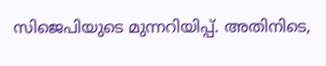സിജെപിയുടെ മുന്നറിയിപ്പ്. അതിനിടെ,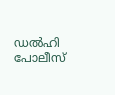ഡല്‍ഹി പോലീസ്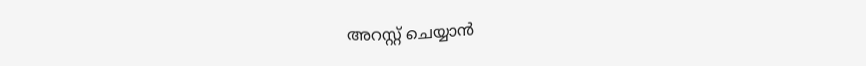അറസ്റ്റ് ചെയ്യാന്‍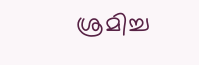ശ്രമിച്ച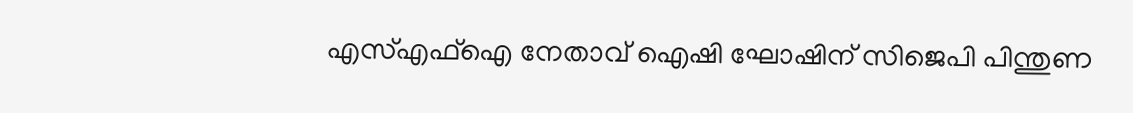എസ്എഫ്‌ഐ നേതാവ് ഐഷി ഘോഷിന് സിജെപി പിന്തുണ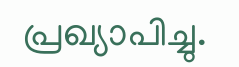പ്രഖ്യാപിച്ചു.